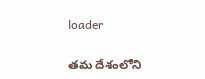loader

తమ దేశంలోని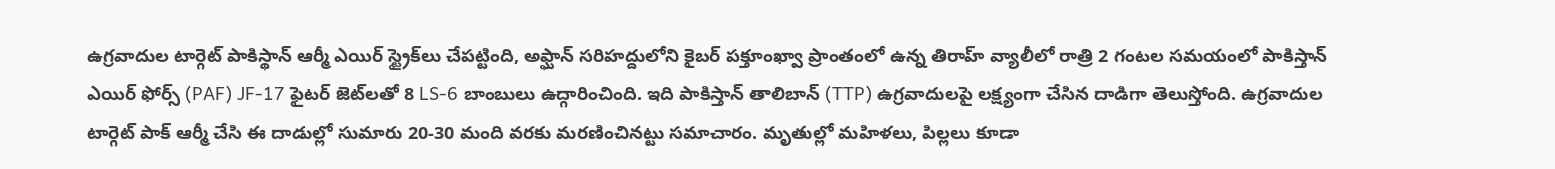ఉగ్రవాదుల టార్గెట్‌ పాకిస్థాన్‌ ఆర్మీ ఎయిర్ స్ట్రైక్‌లు చేపట్టింది, అఫ్ఘాన్ సరిహద్దులోని కైబర్ పక్తూంఖ్వా ప్రాంతంలో ఉన్న తిరాహ్ వ్యాలీలో రాత్రి 2 గంటల సమయంలో పాకిస్తాన్ ఎయిర్ ఫోర్స్ (PAF) JF-17 ఫైటర్ జెట్‌లతో 8 LS-6 బాంబులు ఉద్గారించింది. ఇది పాకిస్తాన్ తాలిబాన్ (TTP) ఉగ్రవాదులపై లక్ష్యంగా చేసిన దాడిగా తెలుస్తోంది. ఉగ్రవాదుల టార్గెట్‌ పాక్‌ ఆర్మీ చేసి ఈ దాడుల్లో సుమారు 20-30 మంది వరకు మరణించినట్టు సమాచారం. మృతుల్లో మహిళలు, పిల్లలు కూడా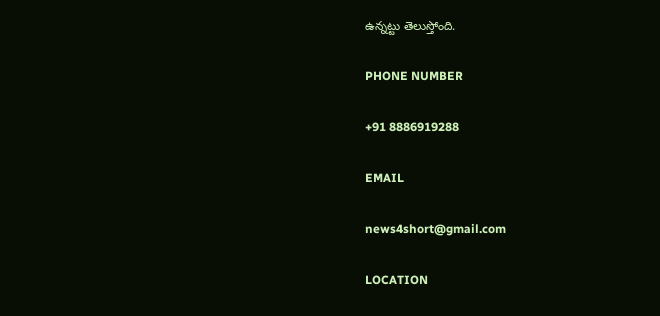ఉన్నట్టు తెలుస్తోంది.

PHONE NUMBER

+91 8886919288

EMAIL

news4short@gmail.com

LOCATION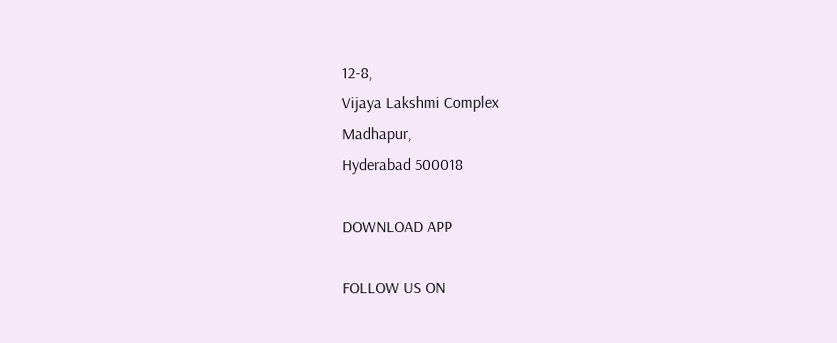12-8,
Vijaya Lakshmi Complex
Madhapur,
Hyderabad 500018

DOWNLOAD APP

FOLLOW US ON